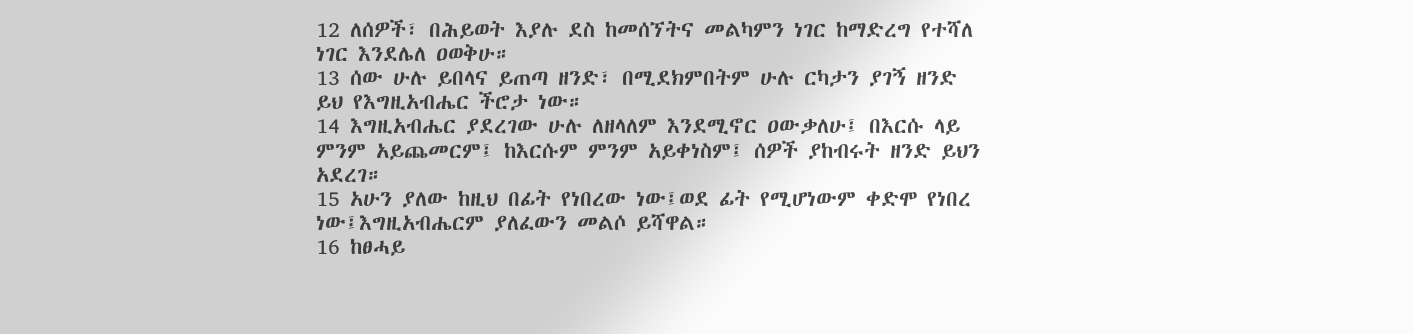12 ለሰዎች፣ በሕይወት እያሉ ደስ ከመሰኘትና መልካምን ነገር ከማድረግ የተሻለ ነገር እንደሌለ ዐወቅሁ።
13 ሰው ሁሉ ይበላና ይጠጣ ዘንድ፣ በሚደክምበትም ሁሉ ርካታን ያገኝ ዘንድ ይህ የእግዚአብሔር ችሮታ ነው።
14 እግዚአብሔር ያደረገው ሁሉ ለዘላለም እንደሚኖር ዐውቃለሁ፤ በእርሱ ላይ ምንም አይጨመርም፤ ከእርሱም ምንም አይቀነስም፤ ሰዎች ያከብሩት ዘንድ ይህን አደረገ።
15 አሁን ያለው ከዚህ በፊት የነበረው ነው፤ወደ ፊት የሚሆነውም ቀድሞ የነበረ ነው፤እግዚአብሔርም ያለፈውን መልሶ ይሻዋል።
16 ከፀሓይ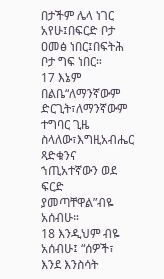በታችም ሌላ ነገር አየሁ፤በፍርድ ቦታ ዐመፅ ነበር፤በፍትሕ ቦታ ግፍ ነበር።
17 እኔም በልቤ“ለማንኛውም ድርጊት፣ለማንኛውም ተግባር ጊዜ ስላለው፣እግዚአብሔር ጻድቁንና ኀጢአተኛውን ወደ ፍርድ ያመጣቸዋል”ብዬ አሰብሁ።
18 እንዲህም ብዬ አሰብሁ፤ “ሰዎች፣ እንደ እንስሳት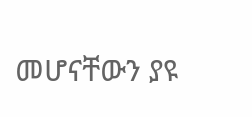መሆናቸውን ያዩ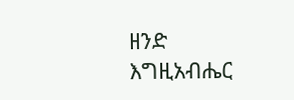ዘንድ እግዚአብሔር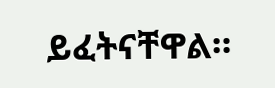ይፈትናቸዋል።